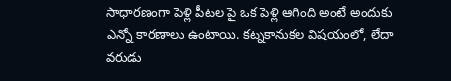సాధారణంగా పెళ్లి పీటల పై ఒక పెళ్లి ఆగింది అంటే అందుకు ఎన్నో కారణాలు ఉంటాయి. కట్నకానుకల విషయంలో, లేదా వరుడు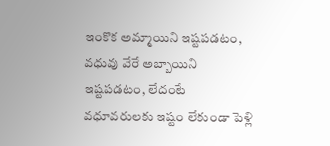ఇంకొక అమ్మాయిని ఇష్టపడటం, వధువు వేరే అబ్బాయిని ఇష్టపడటం, లేదంటే వధూవరులకు ఇష్టం లేకుండా పెళ్లి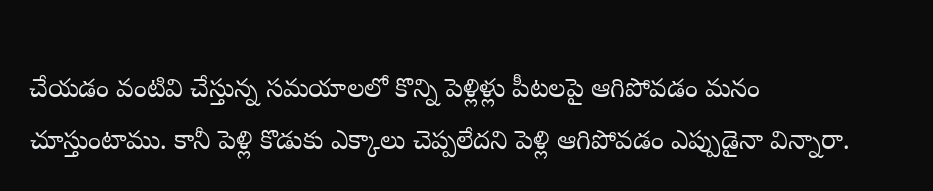చేయడం వంటివి చేస్తున్న సమయాలలో కొన్ని పెళ్లిళ్లు పీటలపై ఆగిపోవడం మనం చూస్తుంటాము. కానీ పెళ్లి కొడుకు ఎక్కాలు చెప్పలేదని పెళ్లి ఆగిపోవడం ఎప్పుడైనా విన్నారా.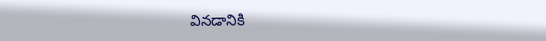వినడానికి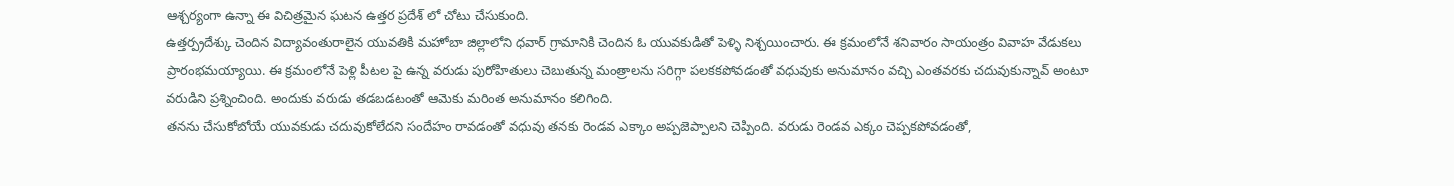ఆశ్చర్యంగా ఉన్నా ఈ విచిత్రమైన ఘటన ఉత్తర ప్రదేశ్ లో చోటు చేసుకుంది.
ఉత్తర్ప్రదేశ్కు చెందిన విద్యావంతురాలైన యువతికి మహోబా జిల్లాలోని ధవార్ గ్రామానికి చెందిన ఓ యువకుడితో పెళ్ళి నిశ్చయించారు. ఈ క్రమంలోనే శనివారం సాయంత్రం వివాహ వేడుకలు ప్రారంభమయ్యాయి. ఈ క్రమంలోనే పెళ్లి పీటల పై ఉన్న వరుడు పురోహితులు చెబుతున్న మంత్రాలను సరిగ్గా పలకకపోవడంతో వధువుకు అనుమానం వచ్చి ఎంతవరకు చదువుకున్నావ్ అంటూ వరుడిని ప్రశ్నించింది. అందుకు వరుడు తడబడటంతో ఆమెకు మరింత అనుమానం కలిగింది.
తనను చేసుకోబోయే యువకుడు చదువుకోలేదని సందేహం రావడంతో వధువు తనకు రెండవ ఎక్కాం అప్పజెప్పాలని చెప్పింది. వరుడు రెండవ ఎక్కం చెప్పకపోవడంతో,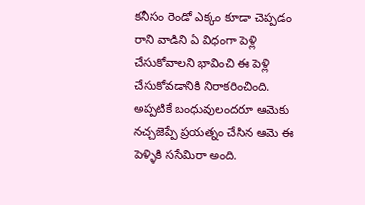కనీసం రెండో ఎక్కం కూడా చెప్పడం రాని వాడిని ఏ విధంగా పెళ్లి చేసుకోవాలని భావించి ఈ పెళ్లి చేసుకోవడానికి నిరాకరించింది. అప్పటికే బంధువులందరూ ఆమెకు నచ్చజెప్పే ప్రయత్నం చేసిన ఆమె ఈ పెళ్ళికి ససేమిరా అంది.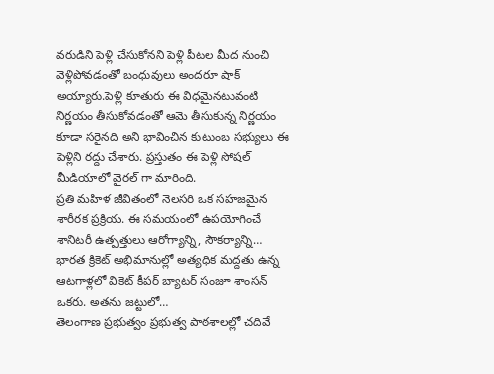వరుడిని పెళ్లి చేసుకోనని పెళ్లి పీటల మీద నుంచి వెళ్లిపోవడంతో బంధువులు అందరూ షాక్ అయ్యారు.పెళ్లి కూతురు ఈ విధమైనటువంటి నిర్ణయం తీసుకోవడంతో ఆమె తీసుకున్న నిర్ణయం కూడా సరైనది అని భావించిన కుటుంబ సభ్యులు ఈ పెళ్లిని రద్దు చేశారు. ప్రస్తుతం ఈ పెళ్లి సోషల్ మీడియాలో వైరల్ గా మారింది.
ప్రతి మహిళ జీవితంలో నెలసరి ఒక సహజమైన శారీరక ప్రక్రియ. ఈ సమయంలో ఉపయోగించే శానిటరీ ఉత్పత్తులు ఆరోగ్యాన్ని, సౌకర్యాన్ని…
భారత క్రికెట్ అభిమానుల్లో అత్యధిక మద్దతు ఉన్న ఆటగాళ్లలో వికెట్ కీపర్ బ్యాటర్ సంజూ శాంసన్ ఒకరు. అతను జట్టులో…
తెలంగాణ ప్రభుత్వం ప్రభుత్వ పాఠశాలల్లో చదివే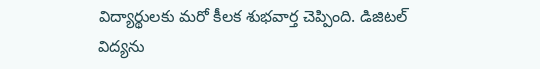విద్యార్థులకు మరో కీలక శుభవార్త చెప్పింది. డిజిటల్ విద్యను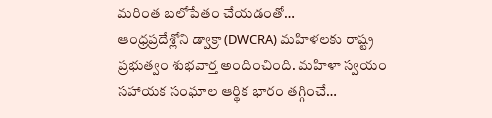మరింత బలోపేతం చేయడంతో…
ఆంధ్రప్రదేశ్లోని డ్వాక్రా (DWCRA) మహిళలకు రాష్ట్ర ప్రభుత్వం శుభవార్త అందించింది. మహిళా స్వయం సహాయక సంఘాల ఆర్థిక భారం తగ్గించే…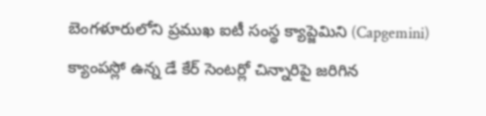బెంగళూరులోని ప్రముఖ ఐటీ సంస్థ క్యాప్జెమిని (Capgemini) క్యాంపస్లో ఉన్న డే కేర్ సెంటర్లో చిన్నారిపై జరిగిన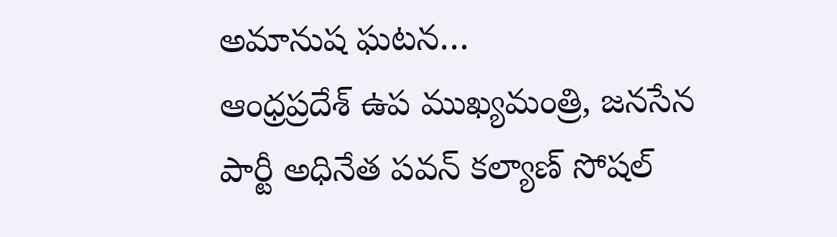అమానుష ఘటన…
ఆంధ్రప్రదేశ్ ఉప ముఖ్యమంత్రి, జనసేన పార్టీ అధినేత పవన్ కల్యాణ్ సోషల్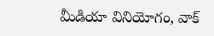మీడియా వినియోగం, వాక్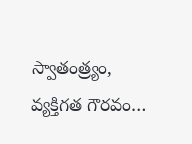స్వాతంత్ర్యం, వ్యక్తిగత గౌరవం…